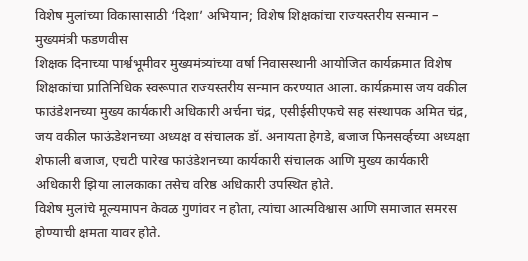विशेष मुलांच्या विकासासाठी ‘दिशा’ अभियान; विशेष शिक्षकांचा राज्यस्तरीय सन्मान – मुख्यमंत्री फडणवीस
शिक्षक दिनाच्या पार्श्वभूमीवर मुख्यमंत्र्यांच्या वर्षा निवासस्थानी आयोजित कार्यक्रमात विशेष शिक्षकांचा प्रातिनिधिक स्वरूपात राज्यस्तरीय सन्मान करण्यात आला. कार्यक्रमास जय वकील फाउंडेशनच्या मुख्य कार्यकारी अधिकारी अर्चना चंद्र, एसीईसीएफचे सह संस्थापक अमित चंद्र, जय वकील फाऊंडेशनच्या अध्यक्ष व संचालक डॉ. अनायता हेगडे, बजाज फिनसर्व्हच्या अध्यक्षा शेफाली बजाज, एचटी पारेख फाउंडेशनच्या कार्यकारी संचालक आणि मुख्य कार्यकारी अधिकारी झिया लालकाका तसेच वरिष्ठ अधिकारी उपस्थित होते.
विशेष मुलांचे मूल्यमापन केवळ गुणांवर न होता, त्यांचा आत्मविश्वास आणि समाजात समरस होण्याची क्षमता यावर होते.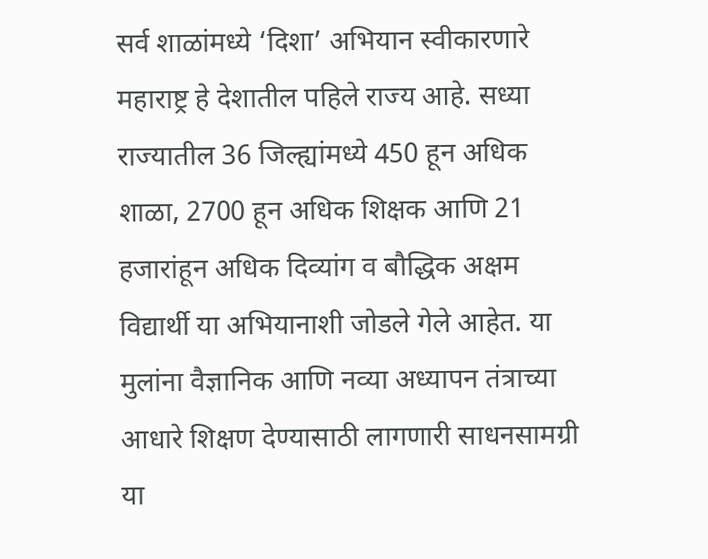सर्व शाळांमध्ये ‘दिशा’ अभियान स्वीकारणारे महाराष्ट्र हे देशातील पहिले राज्य आहे. सध्या राज्यातील 36 जिल्ह्यांमध्ये 450 हून अधिक शाळा, 2700 हून अधिक शिक्षक आणि 21 हजारांहून अधिक दिव्यांग व बौद्धिक अक्षम विद्यार्थी या अभियानाशी जोडले गेले आहेत. या मुलांना वैज्ञानिक आणि नव्या अध्यापन तंत्राच्या आधारे शिक्षण देण्यासाठी लागणारी साधनसामग्री या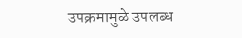उपक्रमामुळे उपलब्ध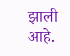झाली आहे.